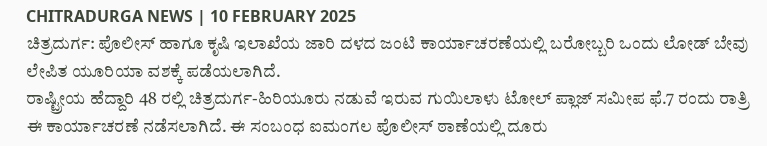CHITRADURGA NEWS | 10 FEBRUARY 2025
ಚಿತ್ರದುರ್ಗ: ಪೊಲೀಸ್ ಹಾಗೂ ಕೃಷಿ ಇಲಾಖೆಯ ಜಾರಿ ದಳದ ಜಂಟಿ ಕಾರ್ಯಾಚರಣೆಯಲ್ಲಿ ಬರೋಬ್ಬರಿ ಒಂದು ಲೋಡ್ ಬೇವು ಲೇಪಿತ ಯೂರಿಯಾ ವಶಕ್ಕೆ ಪಡೆಯಲಾಗಿದೆ.
ರಾಷ್ಟ್ರೀಯ ಹೆದ್ದಾರಿ 48 ರಲ್ಲಿ ಚಿತ್ರದುರ್ಗ-ಹಿರಿಯೂರು ನಡುವೆ ಇರುವ ಗುಯಿಲಾಳು ಟೋಲ್ ಪ್ಲಾಜ್ ಸಮೀಪ ಫೆ.7 ರಂದು ರಾತ್ರಿ ಈ ಕಾರ್ಯಾಚರಣೆ ನಡೆಸಲಾಗಿದೆ. ಈ ಸಂಬಂಧ ಐಮಂಗಲ ಪೊಲೀಸ್ ಠಾಣೆಯಲ್ಲಿ ದೂರು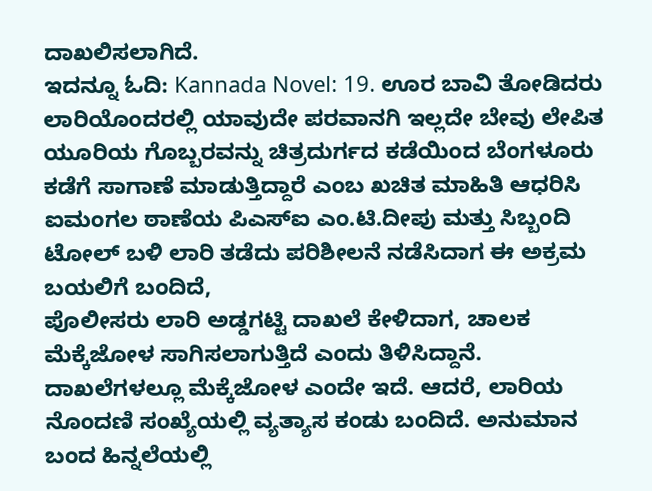ದಾಖಲಿಸಲಾಗಿದೆ.
ಇದನ್ನೂ ಓದಿ: Kannada Novel: 19. ಊರ ಬಾವಿ ತೋಡಿದರು
ಲಾರಿಯೊಂದರಲ್ಲಿ ಯಾವುದೇ ಪರವಾನಗಿ ಇಲ್ಲದೇ ಬೇವು ಲೇಪಿತ ಯೂರಿಯ ಗೊಬ್ಬರವನ್ನು ಚಿತ್ರದುರ್ಗದ ಕಡೆಯಿಂದ ಬೆಂಗಳೂರು ಕಡೆಗೆ ಸಾಗಾಣೆ ಮಾಡುತ್ತಿದ್ದಾರೆ ಎಂಬ ಖಚಿತ ಮಾಹಿತಿ ಆಧರಿಸಿ ಐಮಂಗಲ ಠಾಣೆಯ ಪಿಎಸ್ಐ ಎಂ.ಟಿ.ದೀಪು ಮತ್ತು ಸಿಬ್ಬಂದಿ ಟೋಲ್ ಬಳಿ ಲಾರಿ ತಡೆದು ಪರಿಶೀಲನೆ ನಡೆಸಿದಾಗ ಈ ಅಕ್ರಮ ಬಯಲಿಗೆ ಬಂದಿದೆ,
ಪೊಲೀಸರು ಲಾರಿ ಅಡ್ಡಗಟ್ಟಿ ದಾಖಲೆ ಕೇಳಿದಾಗ, ಚಾಲಕ ಮೆಕ್ಕೆಜೋಳ ಸಾಗಿಸಲಾಗುತ್ತಿದೆ ಎಂದು ತಿಳಿಸಿದ್ದಾನೆ. ದಾಖಲೆಗಳಲ್ಲೂ ಮೆಕ್ಕೆಜೋಳ ಎಂದೇ ಇದೆ. ಆದರೆ, ಲಾರಿಯ ನೊಂದಣಿ ಸಂಖ್ಯೆಯಲ್ಲಿ ವ್ಯತ್ಯಾಸ ಕಂಡು ಬಂದಿದೆ. ಅನುಮಾನ ಬಂದ ಹಿನ್ನಲೆಯಲ್ಲಿ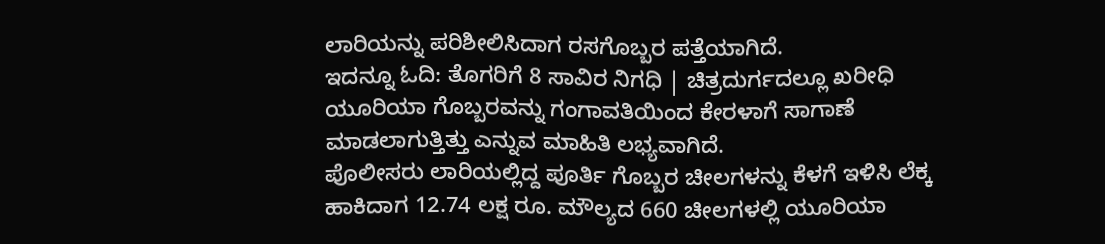ಲಾರಿಯನ್ನು ಪರಿಶೀಲಿಸಿದಾಗ ರಸಗೊಬ್ಬರ ಪತ್ತೆಯಾಗಿದೆ.
ಇದನ್ನೂ ಓದಿ: ತೊಗರಿಗೆ 8 ಸಾವಿರ ನಿಗಧಿ | ಚಿತ್ರದುರ್ಗದಲ್ಲೂ ಖರೀಧಿ
ಯೂರಿಯಾ ಗೊಬ್ಬರವನ್ನು ಗಂಗಾವತಿಯಿಂದ ಕೇರಳಾಗೆ ಸಾಗಾಣೆ ಮಾಡಲಾಗುತ್ತಿತ್ತು ಎನ್ನುವ ಮಾಹಿತಿ ಲಭ್ಯವಾಗಿದೆ.
ಪೊಲೀಸರು ಲಾರಿಯಲ್ಲಿದ್ದ ಪೂರ್ತಿ ಗೊಬ್ಬರ ಚೀಲಗಳನ್ನು ಕೆಳಗೆ ಇಳಿಸಿ ಲೆಕ್ಕ ಹಾಕಿದಾಗ 12.74 ಲಕ್ಷ ರೂ. ಮೌಲ್ಯದ 660 ಚೀಲಗಳಲ್ಲಿ ಯೂರಿಯಾ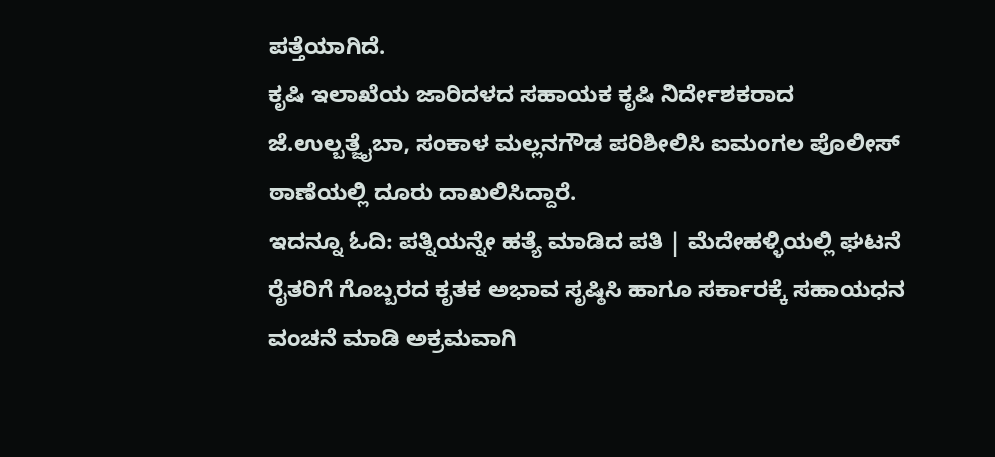ಪತ್ತೆಯಾಗಿದೆ.
ಕೃಷಿ ಇಲಾಖೆಯ ಜಾರಿದಳದ ಸಹಾಯಕ ಕೃಷಿ ನಿರ್ದೇಶಕರಾದ ಜೆ.ಉಲ್ಬತ್ಜೈಬಾ, ಸಂಕಾಳ ಮಲ್ಲನಗೌಡ ಪರಿಶೀಲಿಸಿ ಐಮಂಗಲ ಪೊಲೀಸ್ ಠಾಣೆಯಲ್ಲಿ ದೂರು ದಾಖಲಿಸಿದ್ದಾರೆ.
ಇದನ್ನೂ ಓದಿ: ಪತ್ನಿಯನ್ನೇ ಹತ್ಯೆ ಮಾಡಿದ ಪತಿ | ಮೆದೇಹಳ್ಳಿಯಲ್ಲಿ ಘಟನೆ
ರೈತರಿಗೆ ಗೊಬ್ಬರದ ಕೃತಕ ಅಭಾವ ಸೃಷ್ಠಿಸಿ ಹಾಗೂ ಸರ್ಕಾರಕ್ಕೆ ಸಹಾಯಧನ ವಂಚನೆ ಮಾಡಿ ಅಕ್ರಮವಾಗಿ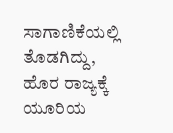ಸಾಗಾಣಿಕೆಯಲ್ಲಿ ತೊಡಗಿದ್ದು, ಹೊರ ರಾಜ್ಯಕ್ಕೆ ಯೂರಿಯ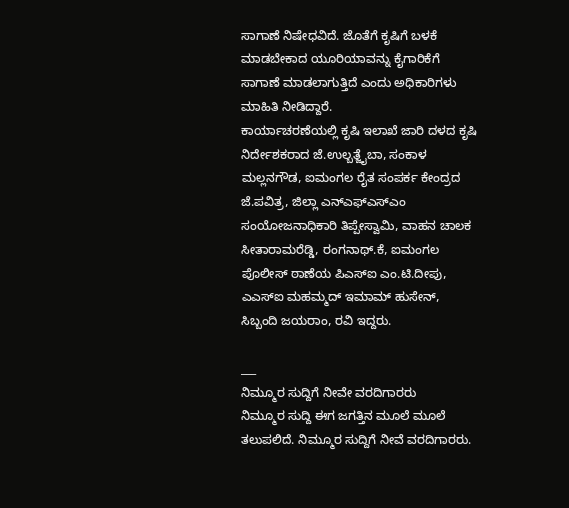ಸಾಗಾಣೆ ನಿಷೇಧವಿದೆ. ಜೊತೆಗೆ ಕೃಷಿಗೆ ಬಳಕೆ ಮಾಡಬೇಕಾದ ಯೂರಿಯಾವನ್ನು ಕೈಗಾರಿಕೆಗೆ ಸಾಗಾಣೆ ಮಾಡಲಾಗುತ್ತಿದೆ ಎಂದು ಅಧಿಕಾರಿಗಳು ಮಾಹಿತಿ ನೀಡಿದ್ದಾರೆ.
ಕಾರ್ಯಾಚರಣೆಯಲ್ಲಿ ಕೃಷಿ ಇಲಾಖೆ ಜಾರಿ ದಳದ ಕೃಷಿ ನಿರ್ದೇಶಕರಾದ ಜೆ.ಉಲ್ಬತ್ಜೈಬಾ, ಸಂಕಾಳ ಮಲ್ಲನಗೌಡ, ಐಮಂಗಲ ರೈತ ಸಂಪರ್ಕ ಕೇಂದ್ರದ ಜೆ.ಪವಿತ್ರ, ಜಿಲ್ಲಾ ಎನ್ಎಫ್ಎಸ್ಎಂ ಸಂಯೋಜನಾಧಿಕಾರಿ ತಿಪ್ಪೇಸ್ವಾಮಿ, ವಾಹನ ಚಾಲಕ ಸೀತಾರಾಮರೆಡ್ಡಿ, ರಂಗನಾಥ್.ಕೆ, ಐಮಂಗಲ ಪೊಲೀಸ್ ಠಾಣೆಯ ಪಿಎಸ್ಐ ಎಂ.ಟಿ.ದೀಪು, ಎಎಸ್ಐ ಮಹಮ್ಮದ್ ಇಮಾಮ್ ಹುಸೇನ್, ಸಿಬ್ಬಂದಿ ಜಯರಾಂ, ರವಿ ಇದ್ದರು.

___
ನಿಮ್ಮೂರ ಸುದ್ದಿಗೆ ನೀವೇ ವರದಿಗಾರರು
ನಿಮ್ಮೂರ ಸುದ್ದಿ ಈಗ ಜಗತ್ತಿನ ಮೂಲೆ ಮೂಲೆ ತಲುಪಲಿದೆ. ನಿಮ್ಮೂರ ಸುದ್ದಿಗೆ ನೀವೆ ವರದಿಗಾರರು.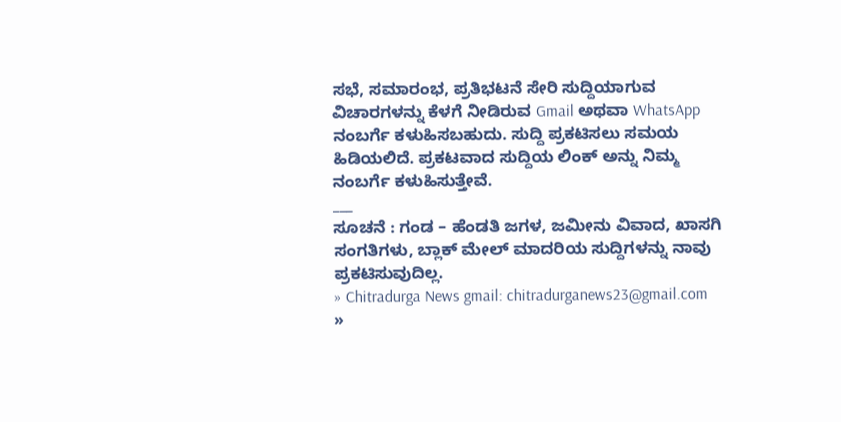ಸಭೆ, ಸಮಾರಂಭ, ಪ್ರತಿಭಟನೆ ಸೇರಿ ಸುದ್ದಿಯಾಗುವ ವಿಚಾರಗಳನ್ನು ಕೆಳಗೆ ನೀಡಿರುವ Gmail ಅಥವಾ WhatsApp ನಂಬರ್ಗೆ ಕಳುಹಿಸಬಹುದು. ಸುದ್ದಿ ಪ್ರಕಟಿಸಲು ಸಮಯ ಹಿಡಿಯಲಿದೆ. ಪ್ರಕಟವಾದ ಸುದ್ದಿಯ ಲಿಂಕ್ ಅನ್ನು ನಿಮ್ಮ ನಂಬರ್ಗೆ ಕಳುಹಿಸುತ್ತೇವೆ.
___
ಸೂಚನೆ : ಗಂಡ – ಹೆಂಡತಿ ಜಗಳ, ಜಮೀನು ವಿವಾದ, ಖಾಸಗಿ ಸಂಗತಿಗಳು, ಬ್ಲಾಕ್ ಮೇಲ್ ಮಾದರಿಯ ಸುದ್ದಿಗಳನ್ನು ನಾವು ಪ್ರಕಟಿಸುವುದಿಲ್ಲ.
» Chitradurga News gmail: chitradurganews23@gmail.com
»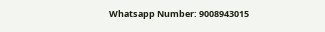Whatsapp Number: 9008943015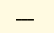___